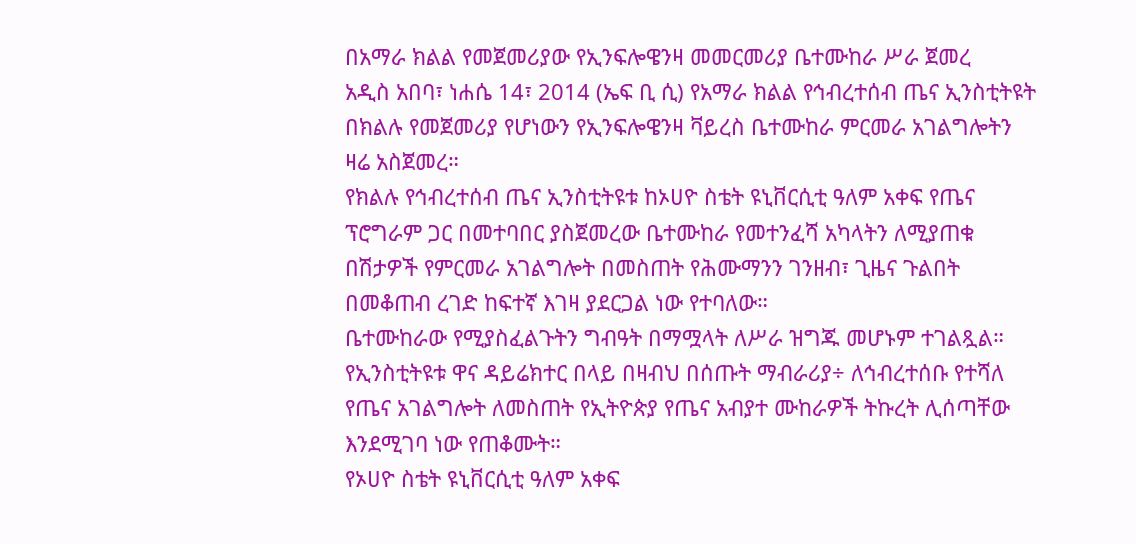በአማራ ክልል የመጀመሪያው የኢንፍሎዌንዛ መመርመሪያ ቤተሙከራ ሥራ ጀመረ
አዲስ አበባ፣ ነሐሴ 14፣ 2014 (ኤፍ ቢ ሲ) የአማራ ክልል የኅብረተሰብ ጤና ኢንስቲትዩት በክልሉ የመጀመሪያ የሆነውን የኢንፍሎዌንዛ ቫይረስ ቤተሙከራ ምርመራ አገልግሎትን ዛሬ አስጀመረ።
የክልሉ የኅብረተሰብ ጤና ኢንስቲትዩቱ ከኦሀዮ ስቴት ዩኒቨርሲቲ ዓለም አቀፍ የጤና ፕሮግራም ጋር በመተባበር ያስጀመረው ቤተሙከራ የመተንፈሻ አካላትን ለሚያጠቁ በሽታዎች የምርመራ አገልግሎት በመስጠት የሕሙማንን ገንዘብ፣ ጊዜና ጉልበት በመቆጠብ ረገድ ከፍተኛ እገዛ ያደርጋል ነው የተባለው።
ቤተሙከራው የሚያስፈልጉትን ግብዓት በማሟላት ለሥራ ዝግጁ መሆኑም ተገልጿል።
የኢንስቲትዩቱ ዋና ዳይሬክተር በላይ በዛብህ በሰጡት ማብራሪያ÷ ለኅብረተሰቡ የተሻለ የጤና አገልግሎት ለመስጠት የኢትዮጵያ የጤና አብያተ ሙከራዎች ትኩረት ሊሰጣቸው እንደሚገባ ነው የጠቆሙት።
የኦሀዮ ስቴት ዩኒቨርሲቲ ዓለም አቀፍ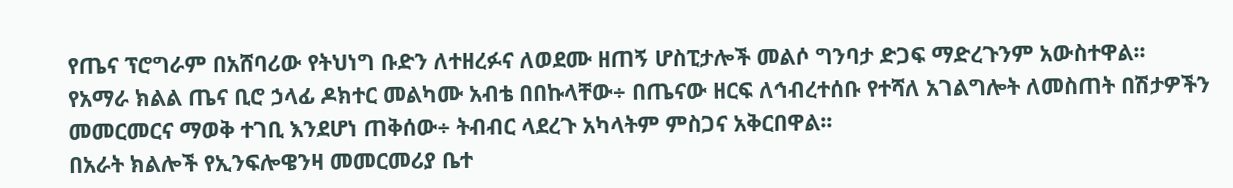የጤና ፕሮግራም በአሸባሪው የትህነግ ቡድን ለተዘረፉና ለወደሙ ዘጠኝ ሆስፒታሎች መልሶ ግንባታ ድጋፍ ማድረጉንም አውስተዋል፡፡
የአማራ ክልል ጤና ቢሮ ኃላፊ ዶክተር መልካሙ አብቴ በበኩላቸው÷ በጤናው ዘርፍ ለኅብረተሰቡ የተሻለ አገልግሎት ለመስጠት በሽታዎችን መመርመርና ማወቅ ተገቢ እንደሆነ ጠቅሰው÷ ትብብር ላደረጉ አካላትም ምስጋና አቅርበዋል፡፡
በአራት ክልሎች የኢንፍሎዌንዛ መመርመሪያ ቤተ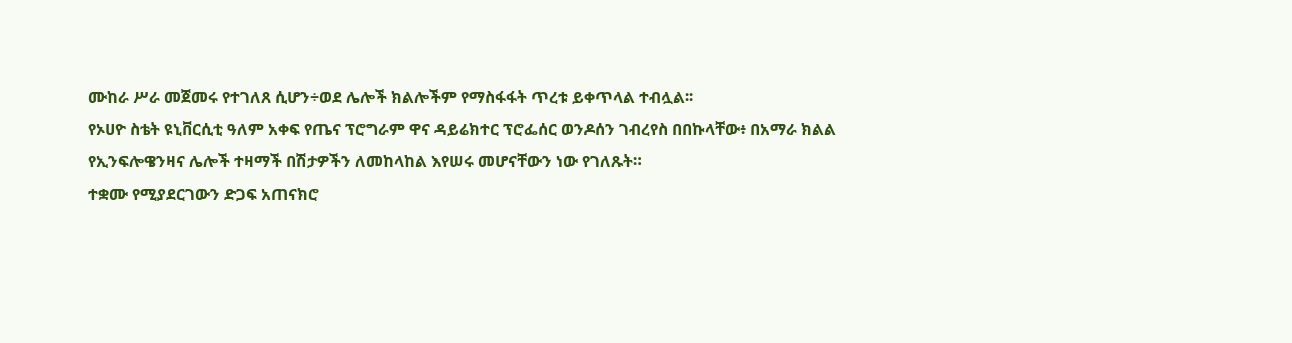ሙከራ ሥራ መጀመሩ የተገለጸ ሲሆን÷ወደ ሌሎች ክልሎችም የማስፋፋት ጥረቱ ይቀጥላል ተብሏል፡፡
የኦሀዮ ስቴት ዩኒቨርሲቲ ዓለም አቀፍ የጤና ፕሮግራም ዋና ዳይሬክተር ፕሮፌሰር ወንዶሰን ገብረየስ በበኩላቸው፥ በአማራ ክልል የኢንፍሎዌንዛና ሌሎች ተዛማች በሽታዎችን ለመከላከል እየሠሩ መሆናቸውን ነው የገለጹት።
ተቋሙ የሚያደርገውን ድጋፍ አጠናክሮ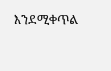እንደሚቀጥል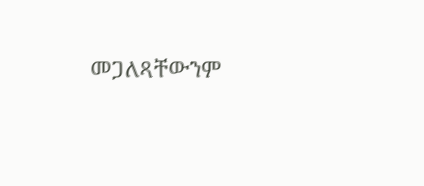መጋለጻቸውንም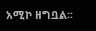አሚኮ ዘግቧል፡፡